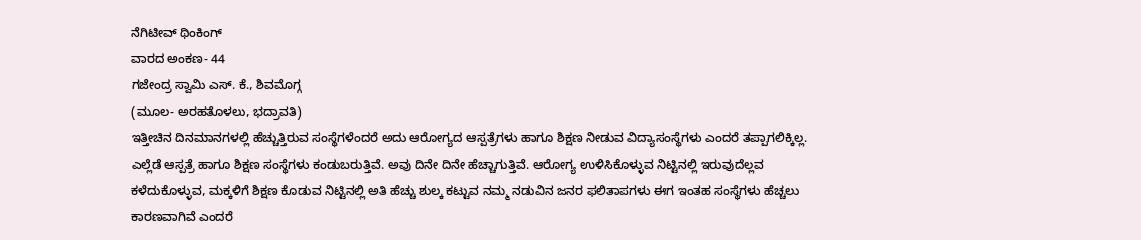ನೆಗಿಟೀವ್ ಥಿಂಕಿಂಗ್
ವಾರದ ಅಂಕಣ- 44
ಗಜೇಂದ್ರ ಸ್ವಾಮಿ ಎಸ್. ಕೆ., ಶಿವಮೊಗ್ಗ
(ಮೂಲ- ಅರಹತೊಳಲು, ಭದ್ರಾವತಿ)
ಇತ್ತೀಚಿನ ದಿನಮಾನಗಳಲ್ಲಿ ಹೆಚ್ಚುತ್ತಿರುವ ಸಂಸ್ಥೆಗಳೆಂದರೆ ಅದು ಆರೋಗ್ಯದ ಆಸ್ಪತ್ರೆಗಳು ಹಾಗೂ ಶಿಕ್ಷಣ ನೀಡುವ ವಿದ್ಯಾಸಂಸ್ಥೆಗಳು ಎಂದರೆ ತಪ್ಪಾಗಲಿಕ್ಕಿಲ್ಲ. ಎಲ್ಲೆಡೆ ಆಸ್ಪತ್ರೆ ಹಾಗೂ ಶಿಕ್ಷಣ ಸಂಸ್ಥೆಗಳು ಕಂಡುಬರುತ್ತಿವೆ. ಅವು ದಿನೇ ದಿನೇ ಹೆಚ್ಚಾಗುತ್ತಿವೆ. ಆರೋಗ್ಯ ಉಳಿಸಿಕೊಳ್ಳುವ ನಿಟ್ಟಿನಲ್ಲಿ ಇರುವುದೆಲ್ಲವ ಕಳೆದುಕೊಳ್ಳುವ, ಮಕ್ಕಳಿಗೆ ಶಿಕ್ಷಣ ಕೊಡುವ ನಿಟ್ಟಿನಲ್ಲಿ ಅತಿ ಹೆಚ್ಚು ಶುಲ್ಕ ಕಟ್ಟುವ ನಮ್ಮ ನಡುವಿನ ಜನರ ಫಲಿತಾಪಗಳು ಈಗ ಇಂತಹ ಸಂಸ್ಥೆಗಳು ಹೆಚ್ಚಲು ಕಾರಣವಾಗಿವೆ ಎಂದರೆ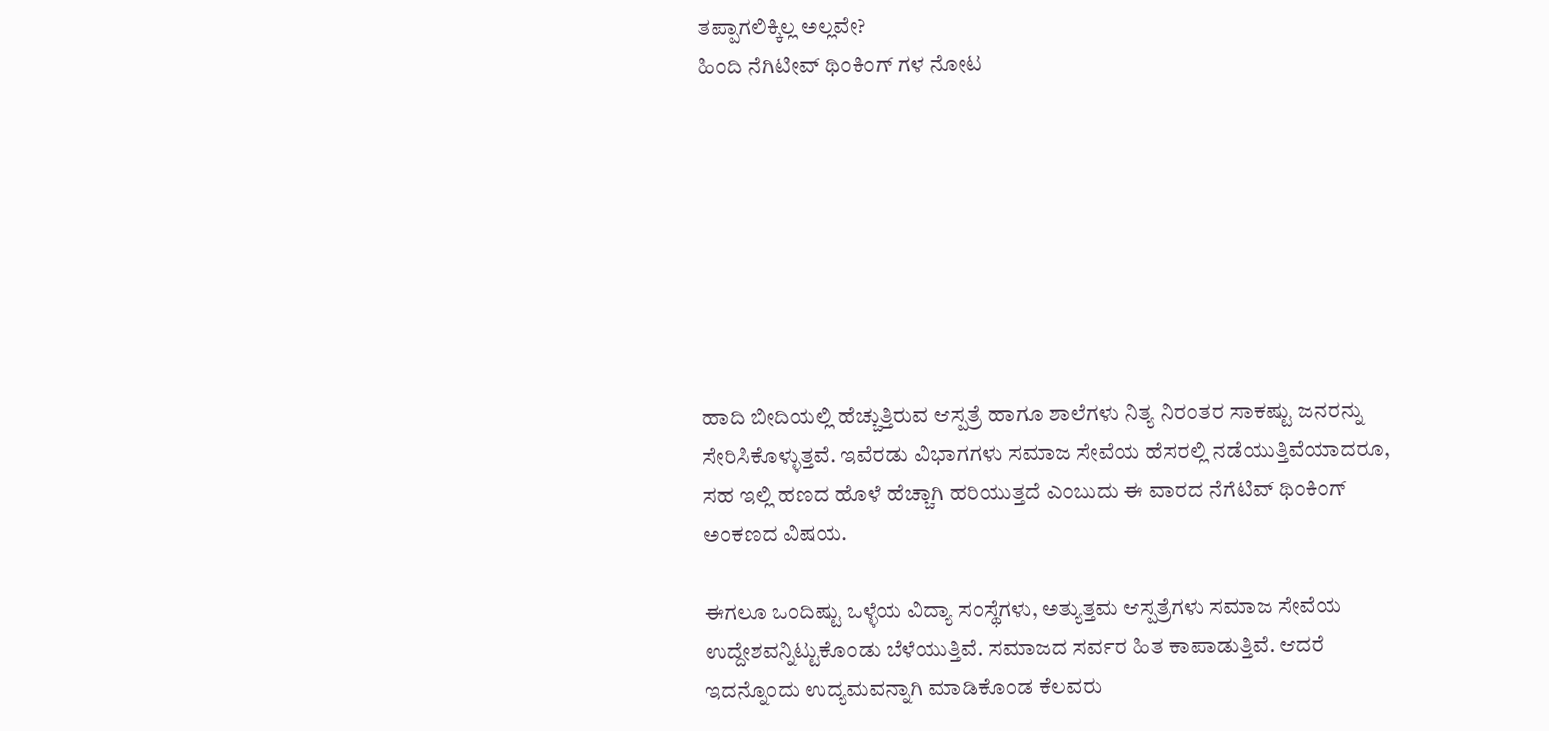ತಪ್ಪಾಗಲಿಕ್ಕಿಲ್ಲ ಅಲ್ಲವೇ?
ಹಿಂದಿ ನೆಗಿಟೀವ್ ಥಿಂಕಿಂಗ್ ಗಳ ನೋಟ








ಹಾದಿ ಬೀದಿಯಲ್ಲಿ ಹೆಚ್ಚುತ್ತಿರುವ ಆಸ್ಪತ್ರೆ ಹಾಗೂ ಶಾಲೆಗಳು ನಿತ್ಯ ನಿರಂತರ ಸಾಕಷ್ಟು ಜನರನ್ನು ಸೇರಿಸಿಕೊಳ್ಳುತ್ತವೆ. ಇವೆರಡು ವಿಭಾಗಗಳು ಸಮಾಜ ಸೇವೆಯ ಹೆಸರಲ್ಲಿ ನಡೆಯುತ್ತಿವೆಯಾದರೂ, ಸಹ ಇಲ್ಲಿ ಹಣದ ಹೊಳೆ ಹೆಚ್ಚಾಗಿ ಹರಿಯುತ್ತದೆ ಎಂಬುದು ಈ ವಾರದ ನೆಗೆಟಿವ್ ಥಿಂಕಿಂಗ್ ಅಂಕಣದ ವಿಷಯ.

ಈಗಲೂ ಒಂದಿಷ್ಟು ಒಳ್ಳೆಯ ವಿದ್ಯಾ ಸಂಸ್ಥೆಗಳು, ಅತ್ಯುತ್ತಮ ಆಸ್ಪತ್ರೆಗಳು ಸಮಾಜ ಸೇವೆಯ ಉದ್ದೇಶವನ್ನಿಟ್ಟುಕೊಂಡು ಬೆಳೆಯುತ್ತಿವೆ. ಸಮಾಜದ ಸರ್ವರ ಹಿತ ಕಾಪಾಡುತ್ತಿವೆ. ಆದರೆ ಇದನ್ನೊಂದು ಉದ್ಯಮವನ್ನಾಗಿ ಮಾಡಿಕೊಂಡ ಕೆಲವರು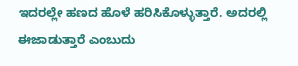ಇದರಲ್ಲೇ ಹಣದ ಹೊಳೆ ಹರಿಸಿಕೊಳ್ಳುತ್ತಾರೆ. ಅದರಲ್ಲಿ ಈಜಾಡುತ್ತಾರೆ ಎಂಬುದು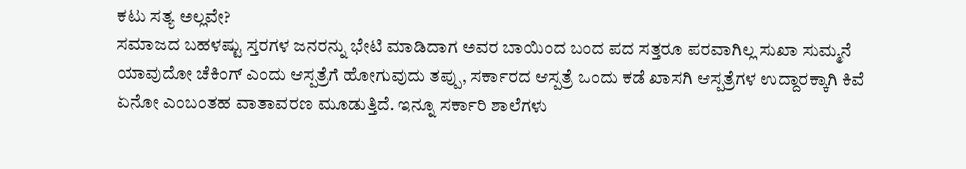ಕಟು ಸತ್ಯ ಅಲ್ಲವೇ?
ಸಮಾಜದ ಬಹಳಷ್ಟು ಸ್ತರಗಳ ಜನರನ್ನು ಭೇಟಿ ಮಾಡಿದಾಗ ಅವರ ಬಾಯಿಂದ ಬಂದ ಪದ ಸತ್ತರೂ ಪರವಾಗಿಲ್ಲ ಸುಖಾ ಸುಮ್ಮನೆ ಯಾವುದೋ ಚೆಕಿಂಗ್ ಎಂದು ಆಸ್ಪತ್ರೆಗೆ ಹೋಗುವುದು ತಪ್ಪು, ಸರ್ಕಾರದ ಆಸ್ಪತ್ರೆ ಒಂದು ಕಡೆ ಖಾಸಗಿ ಆಸ್ಪತ್ರೆಗಳ ಉದ್ದಾರಕ್ಕಾಗಿ ಕಿವೆ ಏನೋ ಎಂಬಂತಹ ವಾತಾವರಣ ಮೂಡುತ್ತಿದೆ. ಇನ್ನೂ ಸರ್ಕಾರಿ ಶಾಲೆಗಳು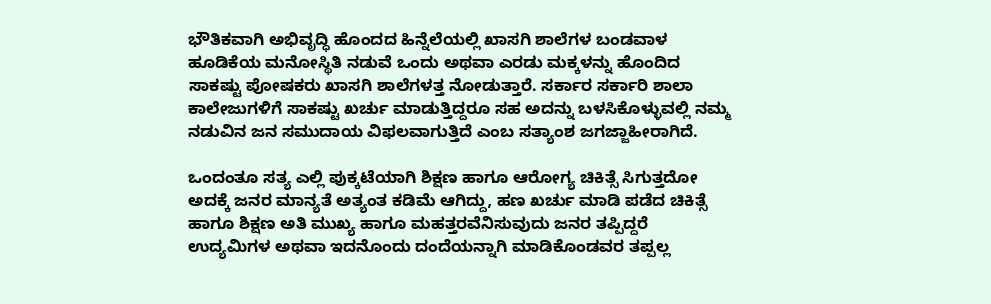ಭೌತಿಕವಾಗಿ ಅಭಿವೃದ್ಧಿ ಹೊಂದದ ಹಿನ್ನೆಲೆಯಲ್ಲಿ ಖಾಸಗಿ ಶಾಲೆಗಳ ಬಂಡವಾಳ ಹೂಡಿಕೆಯ ಮನೋಸ್ಥಿತಿ ನಡುವೆ ಒಂದು ಅಥವಾ ಎರಡು ಮಕ್ಕಳನ್ನು ಹೊಂದಿದ ಸಾಕಷ್ಟು ಪೋಷಕರು ಖಾಸಗಿ ಶಾಲೆಗಳತ್ತ ನೋಡುತ್ತಾರೆ. ಸರ್ಕಾರ ಸರ್ಕಾರಿ ಶಾಲಾ ಕಾಲೇಜುಗಳಿಗೆ ಸಾಕಷ್ಟು ಖರ್ಚು ಮಾಡುತ್ತಿದ್ದರೂ ಸಹ ಅದನ್ನು ಬಳಸಿಕೊಳ್ಳುವಲ್ಲಿ ನಮ್ಮ ನಡುವಿನ ಜನ ಸಮುದಾಯ ವಿಫಲವಾಗುತ್ತಿದೆ ಎಂಬ ಸತ್ಯಾಂಶ ಜಗಜ್ಜಾಹೀರಾಗಿದೆ.

ಒಂದಂತೂ ಸತ್ಯ ಎಲ್ಲಿ ಪುಕ್ಕಟೆಯಾಗಿ ಶಿಕ್ಷಣ ಹಾಗೂ ಆರೋಗ್ಯ ಚಿಕಿತ್ಸೆ ಸಿಗುತ್ತದೋ ಅದಕ್ಕೆ ಜನರ ಮಾನ್ಯತೆ ಅತ್ಯಂತ ಕಡಿಮೆ ಆಗಿದ್ದು, ಹಣ ಖರ್ಚು ಮಾಡಿ ಪಡೆದ ಚಿಕಿತ್ಸೆ ಹಾಗೂ ಶಿಕ್ಷಣ ಅತಿ ಮುಖ್ಯ ಹಾಗೂ ಮಹತ್ತರವೆನಿಸುವುದು ಜನರ ತಪ್ಪಿದ್ದರೆ ಉದ್ಯಮಿಗಳ ಅಥವಾ ಇದನೊಂದು ದಂದೆಯನ್ನಾಗಿ ಮಾಡಿಕೊಂಡವರ ತಪ್ಪಲ್ಲ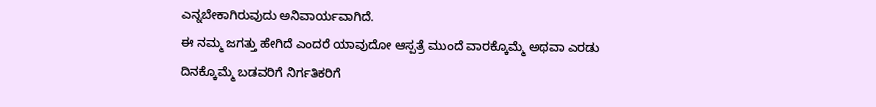ಎನ್ನಬೇಕಾಗಿರುವುದು ಅನಿವಾರ್ಯವಾಗಿದೆ.
ಈ ನಮ್ಮ ಜಗತ್ತು ಹೇಗಿದೆ ಎಂದರೆ ಯಾವುದೋ ಆಸ್ಪತ್ರೆ ಮುಂದೆ ವಾರಕ್ಕೊಮ್ಮೆ ಅಥವಾ ಎರಡು ದಿನಕ್ಕೊಮ್ಮೆ ಬಡವರಿಗೆ ನಿರ್ಗತಿಕರಿಗೆ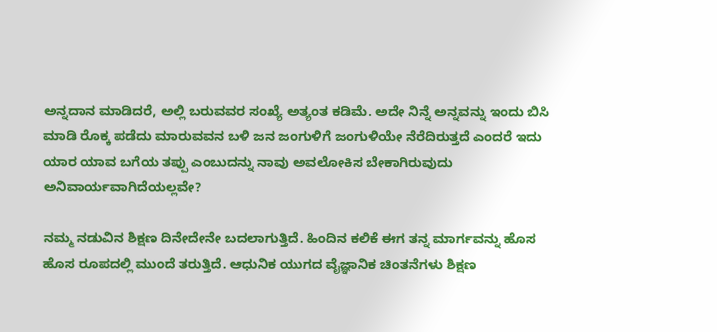ಅನ್ನದಾನ ಮಾಡಿದರೆ, ಅಲ್ಲಿ ಬರುವವರ ಸಂಖ್ಯೆ ಅತ್ಯಂತ ಕಡಿಮೆ. ಅದೇ ನಿನ್ನೆ ಅನ್ನವನ್ನು ಇಂದು ಬಿಸಿ ಮಾಡಿ ರೊಕ್ಕ ಪಡೆದು ಮಾರುವವನ ಬಳಿ ಜನ ಜಂಗುಳಿಗೆ ಜಂಗುಳಿಯೇ ನೆರೆದಿರುತ್ತದೆ ಎಂದರೆ ಇದು ಯಾರ ಯಾವ ಬಗೆಯ ತಪ್ಪು ಎಂಬುದನ್ನು ನಾವು ಅವಲೋಕಿಸ ಬೇಕಾಗಿರುವುದು ಅನಿವಾರ್ಯವಾಗಿದೆಯಲ್ಲವೇ?

ನಮ್ಮ ನಡುವಿನ ಶಿಕ್ಷಣ ದಿನೇದೇನೇ ಬದಲಾಗುತ್ತಿದೆ. ಹಿಂದಿನ ಕಲಿಕೆ ಈಗ ತನ್ನ ಮಾರ್ಗವನ್ನು ಹೊಸ ಹೊಸ ರೂಪದಲ್ಲಿ ಮುಂದೆ ತರುತ್ತಿದೆ. ಆಧುನಿಕ ಯುಗದ ವೈಜ್ಞಾನಿಕ ಚಿಂತನೆಗಳು ಶಿಕ್ಷಣ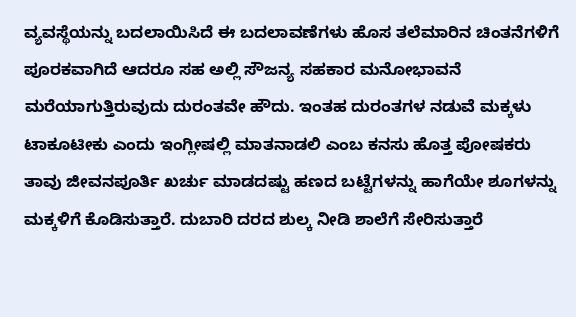ವ್ಯವಸ್ಥೆಯನ್ನು ಬದಲಾಯಿಸಿದೆ ಈ ಬದಲಾವಣೆಗಳು ಹೊಸ ತಲೆಮಾರಿನ ಚಿಂತನೆಗಳಿಗೆ ಪೂರಕವಾಗಿದೆ ಆದರೂ ಸಹ ಅಲ್ಲಿ ಸೌಜನ್ಯ ಸಹಕಾರ ಮನೋಭಾವನೆ ಮರೆಯಾಗುತ್ತಿರುವುದು ದುರಂತವೇ ಹೌದು. ಇಂತಹ ದುರಂತಗಳ ನಡುವೆ ಮಕ್ಕಳು ಟಾಕೂಟೀಕು ಎಂದು ಇಂಗ್ಲೀಷಲ್ಲಿ ಮಾತನಾಡಲಿ ಎಂಬ ಕನಸು ಹೊತ್ತ ಪೋಷಕರು ತಾವು ಜೀವನಪೂರ್ತಿ ಖರ್ಚು ಮಾಡದಷ್ಟು ಹಣದ ಬಟ್ಟೆಗಳನ್ನು ಹಾಗೆಯೇ ಶೂಗಳನ್ನು ಮಕ್ಕಳಿಗೆ ಕೊಡಿಸುತ್ತಾರೆ. ದುಬಾರಿ ದರದ ಶುಲ್ಕ ನೀಡಿ ಶಾಲೆಗೆ ಸೇರಿಸುತ್ತಾರೆ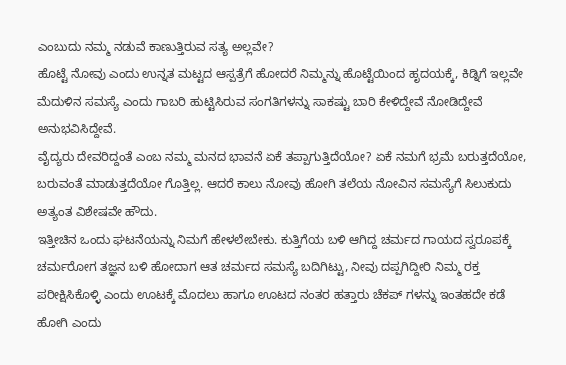ಎಂಬುದು ನಮ್ಮ ನಡುವೆ ಕಾಣುತ್ತಿರುವ ಸತ್ಯ ಅಲ್ಲವೇ?
ಹೊಟ್ಟೆ ನೋವು ಎಂದು ಉನ್ನತ ಮಟ್ಟದ ಆಸ್ಪತ್ರೆಗೆ ಹೋದರೆ ನಿಮ್ಮನ್ನು ಹೊಟ್ಟೆಯಿಂದ ಹೃದಯಕ್ಕೆ, ಕಿಡ್ನಿಗೆ ಇಲ್ಲವೇ ಮೆದುಳಿನ ಸಮಸ್ಯೆ ಎಂದು ಗಾಬರಿ ಹುಟ್ಟಿಸಿರುವ ಸಂಗತಿಗಳನ್ನು ಸಾಕಷ್ಟು ಬಾರಿ ಕೇಳಿದ್ದೇವೆ ನೋಡಿದ್ದೇವೆ ಅನುಭವಿಸಿದ್ದೇವೆ.
ವೈದ್ಯರು ದೇವರಿದ್ದಂತೆ ಎಂಬ ನಮ್ಮ ಮನದ ಭಾವನೆ ಏಕೆ ತಪ್ಪಾಗುತ್ತಿದೆಯೋ? ಏಕೆ ನಮಗೆ ಭ್ರಮೆ ಬರುತ್ತದೆಯೋ, ಬರುವಂತೆ ಮಾಡುತ್ತದೆಯೋ ಗೊತ್ತಿಲ್ಲ. ಆದರೆ ಕಾಲು ನೋವು ಹೋಗಿ ತಲೆಯ ನೋವಿನ ಸಮಸ್ಯೆಗೆ ಸಿಲುಕುದು ಅತ್ಯಂತ ವಿಶೇಷವೇ ಹೌದು.
ಇತ್ತೀಚಿನ ಒಂದು ಘಟನೆಯನ್ನು ನಿಮಗೆ ಹೇಳಲೇಬೇಕು. ಕುತ್ತಿಗೆಯ ಬಳಿ ಆಗಿದ್ದ ಚರ್ಮದ ಗಾಯದ ಸ್ವರೂಪಕ್ಕೆ ಚರ್ಮರೋಗ ತಜ್ಞನ ಬಳಿ ಹೋದಾಗ ಆತ ಚರ್ಮದ ಸಮಸ್ಯೆ ಬದಿಗಿಟ್ಟು, ನೀವು ದಪ್ಪಗಿದ್ದೀರಿ ನಿಮ್ಮ ರಕ್ತ ಪರೀಕ್ಷಿಸಿಕೊಳ್ಳಿ ಎಂದು ಊಟಕ್ಕೆ ಮೊದಲು ಹಾಗೂ ಊಟದ ನಂತರ ಹತ್ತಾರು ಚೆಕಪ್ ಗಳನ್ನು ಇಂತಹದೇ ಕಡೆ ಹೋಗಿ ಎಂದು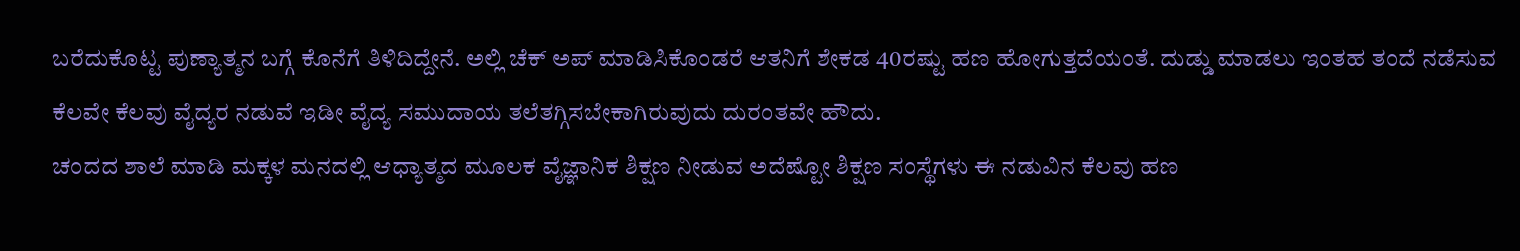ಬರೆದುಕೊಟ್ಟ ಪುಣ್ಯಾತ್ಮನ ಬಗ್ಗೆ ಕೊನೆಗೆ ತಿಳಿದಿದ್ದೇನೆ. ಅಲ್ಲಿ ಚೆಕ್ ಅಪ್ ಮಾಡಿಸಿಕೊಂಡರೆ ಆತನಿಗೆ ಶೇಕಡ 40ರಷ್ಟು ಹಣ ಹೋಗುತ್ತದೆಯಂತೆ. ದುಡ್ಡು ಮಾಡಲು ಇಂತಹ ತಂದೆ ನಡೆಸುವ ಕೆಲವೇ ಕೆಲವು ವೈದ್ಯರ ನಡುವೆ ಇಡೀ ವೈದ್ಯ ಸಮುದಾಯ ತಲೆತಗ್ಗಿಸಬೇಕಾಗಿರುವುದು ದುರಂತವೇ ಹೌದು.
ಚಂದದ ಶಾಲೆ ಮಾಡಿ ಮಕ್ಕಳ ಮನದಲ್ಲಿ ಆಧ್ಯಾತ್ಮದ ಮೂಲಕ ವೈಜ್ಞಾನಿಕ ಶಿಕ್ಷಣ ನೀಡುವ ಅದೆಷ್ಟೋ ಶಿಕ್ಷಣ ಸಂಸ್ಥೆಗಳು ಈ ನಡುವಿನ ಕೆಲವು ಹಣ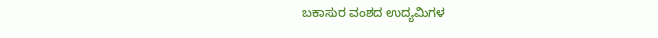ಬಕಾಸುರ ವಂಶದ ಉದ್ಯಮಿಗಳ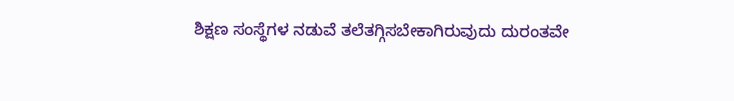ಶಿಕ್ಷಣ ಸಂಸ್ಥೆಗಳ ನಡುವೆ ತಲೆತಗ್ಗಿಸಬೇಕಾಗಿರುವುದು ದುರಂತವೇ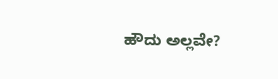ಹೌದು ಅಲ್ಲವೇ?